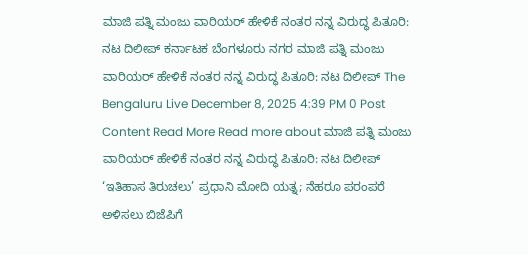ಮಾಜಿ ಪತ್ನಿ ಮಂಜು ವಾರಿಯರ್ ಹೇಳಿಕೆ ನಂತರ ನನ್ನ ವಿರುದ್ಧ ಪಿತೂರಿ: ನಟ ದಿಲೀಪ್ ಕರ್ನಾಟಕ ಬೆಂಗಳೂರು ನಗರ ಮಾಜಿ ಪತ್ನಿ ಮಂಜು ವಾರಿಯರ್ ಹೇಳಿಕೆ ನಂತರ ನನ್ನ ವಿರುದ್ಧ ಪಿತೂರಿ: ನಟ ದಿಲೀಪ್ The Bengaluru Live December 8, 2025 4:39 PM 0 Post Content Read More Read more about ಮಾಜಿ ಪತ್ನಿ ಮಂಜು ವಾರಿಯರ್ ಹೇಳಿಕೆ ನಂತರ ನನ್ನ ವಿರುದ್ಧ ಪಿತೂರಿ: ನಟ ದಿಲೀಪ್
‘ಇತಿಹಾಸ ತಿರುಚಲು’ ಪ್ರಧಾನಿ ಮೋದಿ ಯತ್ನ; ನೆಹರೂ ಪರಂಪರೆ ಅಳಿಸಲು ಬಿಜೆಪಿಗೆ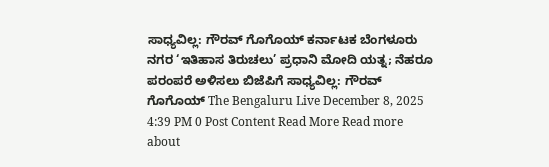ಸಾಧ್ಯವಿಲ್ಲ: ಗೌರವ್ ಗೊಗೊಯ್ ಕರ್ನಾಟಕ ಬೆಂಗಳೂರು ನಗರ ‘ಇತಿಹಾಸ ತಿರುಚಲು’ ಪ್ರಧಾನಿ ಮೋದಿ ಯತ್ನ; ನೆಹರೂ ಪರಂಪರೆ ಅಳಿಸಲು ಬಿಜೆಪಿಗೆ ಸಾಧ್ಯವಿಲ್ಲ: ಗೌರವ್ ಗೊಗೊಯ್ The Bengaluru Live December 8, 2025 4:39 PM 0 Post Content Read More Read more about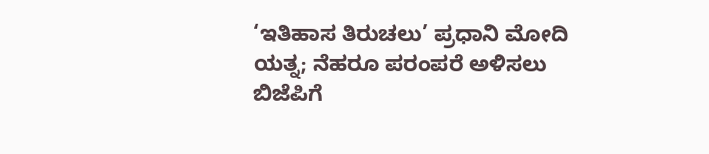‘ಇತಿಹಾಸ ತಿರುಚಲು’ ಪ್ರಧಾನಿ ಮೋದಿ ಯತ್ನ; ನೆಹರೂ ಪರಂಪರೆ ಅಳಿಸಲು ಬಿಜೆಪಿಗೆ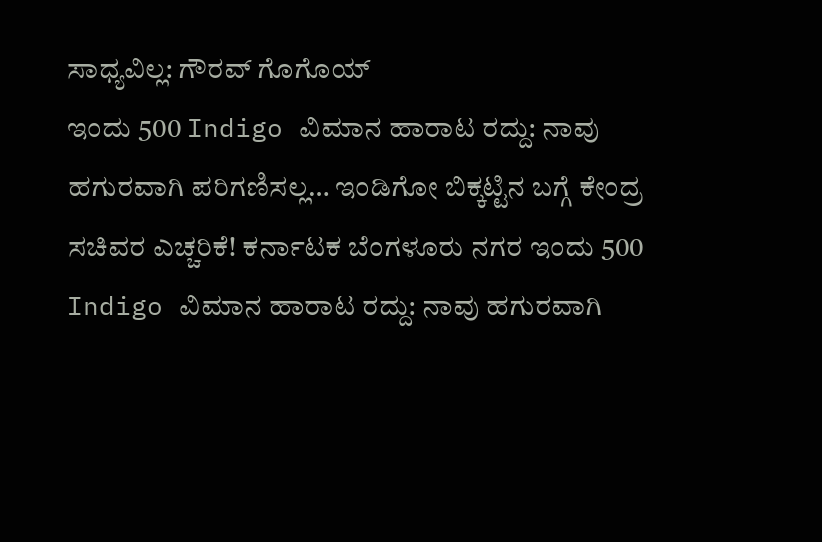ಸಾಧ್ಯವಿಲ್ಲ: ಗೌರವ್ ಗೊಗೊಯ್
ಇಂದು 500 Indigo ವಿಮಾನ ಹಾರಾಟ ರದ್ದು: ನಾವು ಹಗುರವಾಗಿ ಪರಿಗಣಿಸಲ್ಲ… ಇಂಡಿಗೋ ಬಿಕ್ಕಟ್ಟಿನ ಬಗ್ಗೆ ಕೇಂದ್ರ ಸಚಿವರ ಎಚ್ಚರಿಕೆ! ಕರ್ನಾಟಕ ಬೆಂಗಳೂರು ನಗರ ಇಂದು 500 Indigo ವಿಮಾನ ಹಾರಾಟ ರದ್ದು: ನಾವು ಹಗುರವಾಗಿ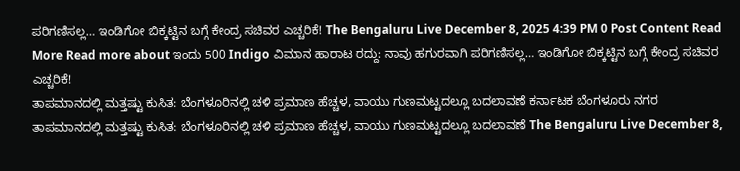ಪರಿಗಣಿಸಲ್ಲ… ಇಂಡಿಗೋ ಬಿಕ್ಕಟ್ಟಿನ ಬಗ್ಗೆ ಕೇಂದ್ರ ಸಚಿವರ ಎಚ್ಚರಿಕೆ! The Bengaluru Live December 8, 2025 4:39 PM 0 Post Content Read More Read more about ಇಂದು 500 Indigo ವಿಮಾನ ಹಾರಾಟ ರದ್ದು: ನಾವು ಹಗುರವಾಗಿ ಪರಿಗಣಿಸಲ್ಲ… ಇಂಡಿಗೋ ಬಿಕ್ಕಟ್ಟಿನ ಬಗ್ಗೆ ಕೇಂದ್ರ ಸಚಿವರ ಎಚ್ಚರಿಕೆ!
ತಾಪಮಾನದಲ್ಲಿ ಮತ್ತಷ್ಟು ಕುಸಿತ: ಬೆಂಗಳೂರಿನಲ್ಲಿ ಚಳಿ ಪ್ರಮಾಣ ಹೆಚ್ಚಳ, ವಾಯು ಗುಣಮಟ್ಟದಲ್ಲೂ ಬದಲಾವಣೆ ಕರ್ನಾಟಕ ಬೆಂಗಳೂರು ನಗರ ತಾಪಮಾನದಲ್ಲಿ ಮತ್ತಷ್ಟು ಕುಸಿತ: ಬೆಂಗಳೂರಿನಲ್ಲಿ ಚಳಿ ಪ್ರಮಾಣ ಹೆಚ್ಚಳ, ವಾಯು ಗುಣಮಟ್ಟದಲ್ಲೂ ಬದಲಾವಣೆ The Bengaluru Live December 8,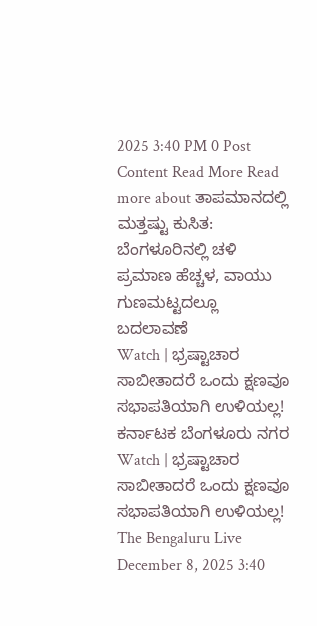2025 3:40 PM 0 Post Content Read More Read more about ತಾಪಮಾನದಲ್ಲಿ ಮತ್ತಷ್ಟು ಕುಸಿತ: ಬೆಂಗಳೂರಿನಲ್ಲಿ ಚಳಿ ಪ್ರಮಾಣ ಹೆಚ್ಚಳ, ವಾಯು ಗುಣಮಟ್ಟದಲ್ಲೂ ಬದಲಾವಣೆ
Watch | ಭ್ರಷ್ಟಾಚಾರ ಸಾಬೀತಾದರೆ ಒಂದು ಕ್ಷಣವೂ ಸಭಾಪತಿಯಾಗಿ ಉಳಿಯಲ್ಲ! ಕರ್ನಾಟಕ ಬೆಂಗಳೂರು ನಗರ Watch | ಭ್ರಷ್ಟಾಚಾರ ಸಾಬೀತಾದರೆ ಒಂದು ಕ್ಷಣವೂ ಸಭಾಪತಿಯಾಗಿ ಉಳಿಯಲ್ಲ! The Bengaluru Live December 8, 2025 3:40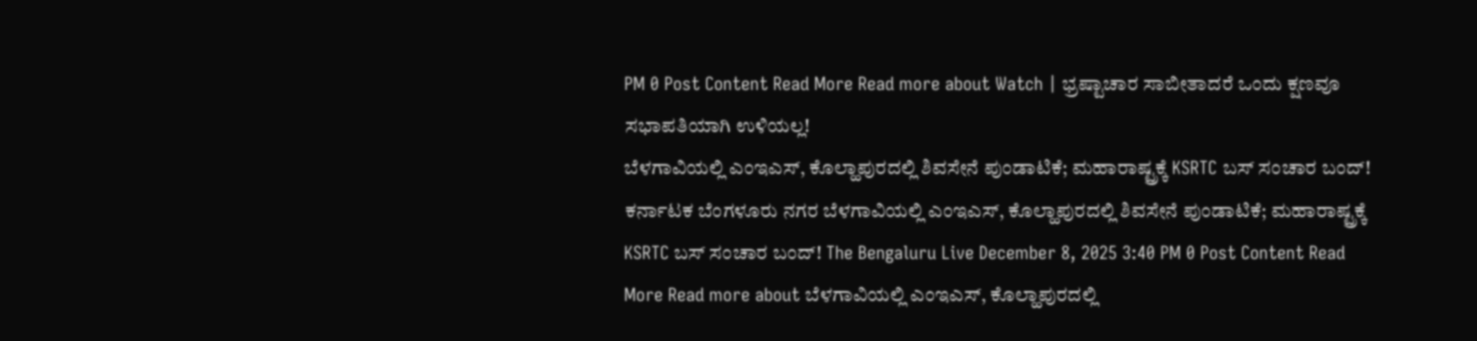PM 0 Post Content Read More Read more about Watch | ಭ್ರಷ್ಟಾಚಾರ ಸಾಬೀತಾದರೆ ಒಂದು ಕ್ಷಣವೂ ಸಭಾಪತಿಯಾಗಿ ಉಳಿಯಲ್ಲ!
ಬೆಳಗಾವಿಯಲ್ಲಿ ಎಂಇಎಸ್, ಕೊಲ್ಹಾಪುರದಲ್ಲಿ ಶಿವಸೇನೆ ಪುಂಡಾಟಿಕೆ; ಮಹಾರಾಷ್ಟ್ರಕ್ಕೆ KSRTC ಬಸ್ ಸಂಚಾರ ಬಂದ್! ಕರ್ನಾಟಕ ಬೆಂಗಳೂರು ನಗರ ಬೆಳಗಾವಿಯಲ್ಲಿ ಎಂಇಎಸ್, ಕೊಲ್ಹಾಪುರದಲ್ಲಿ ಶಿವಸೇನೆ ಪುಂಡಾಟಿಕೆ; ಮಹಾರಾಷ್ಟ್ರಕ್ಕೆ KSRTC ಬಸ್ ಸಂಚಾರ ಬಂದ್! The Bengaluru Live December 8, 2025 3:40 PM 0 Post Content Read More Read more about ಬೆಳಗಾವಿಯಲ್ಲಿ ಎಂಇಎಸ್, ಕೊಲ್ಹಾಪುರದಲ್ಲಿ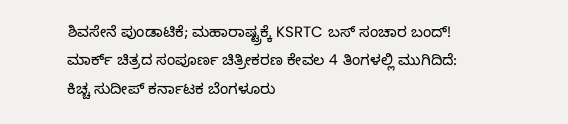ಶಿವಸೇನೆ ಪುಂಡಾಟಿಕೆ; ಮಹಾರಾಷ್ಟ್ರಕ್ಕೆ KSRTC ಬಸ್ ಸಂಚಾರ ಬಂದ್!
ಮಾರ್ಕ್ ಚಿತ್ರದ ಸಂಪೂರ್ಣ ಚಿತ್ರೀಕರಣ ಕೇವಲ 4 ತಿಂಗಳಲ್ಲಿ ಮುಗಿದಿದೆ: ಕಿಚ್ಚ ಸುದೀಪ್ ಕರ್ನಾಟಕ ಬೆಂಗಳೂರು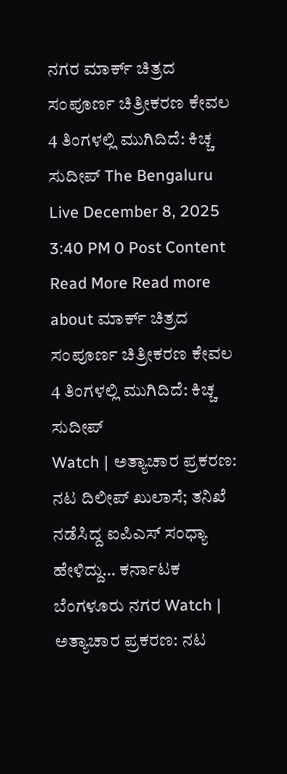ನಗರ ಮಾರ್ಕ್ ಚಿತ್ರದ ಸಂಪೂರ್ಣ ಚಿತ್ರೀಕರಣ ಕೇವಲ 4 ತಿಂಗಳಲ್ಲಿ ಮುಗಿದಿದೆ: ಕಿಚ್ಚ ಸುದೀಪ್ The Bengaluru Live December 8, 2025 3:40 PM 0 Post Content Read More Read more about ಮಾರ್ಕ್ ಚಿತ್ರದ ಸಂಪೂರ್ಣ ಚಿತ್ರೀಕರಣ ಕೇವಲ 4 ತಿಂಗಳಲ್ಲಿ ಮುಗಿದಿದೆ: ಕಿಚ್ಚ ಸುದೀಪ್
Watch | ಅತ್ಯಾಚಾರ ಪ್ರಕರಣ: ನಟ ದಿಲೀಪ್ ಖುಲಾಸೆ; ತನಿಖೆ ನಡೆಸಿದ್ದ ಐಪಿಎಸ್ ಸಂಧ್ಯಾ ಹೇಳಿದ್ದು… ಕರ್ನಾಟಕ ಬೆಂಗಳೂರು ನಗರ Watch | ಅತ್ಯಾಚಾರ ಪ್ರಕರಣ: ನಟ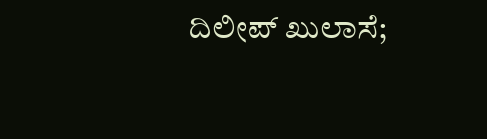ದಿಲೀಪ್ ಖುಲಾಸೆ;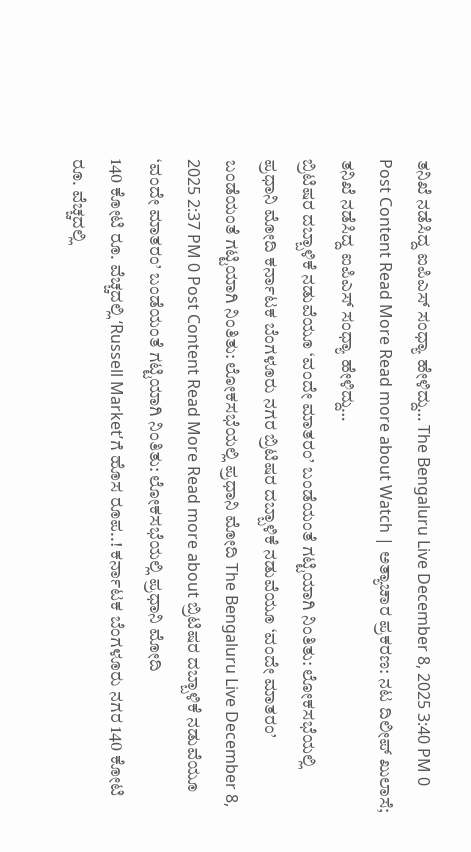ತನಿಖೆ ನಡೆಸಿದ್ದ ಐಪಿಎಸ್ ಸಂಧ್ಯಾ ಹೇಳಿದ್ದು… The Bengaluru Live December 8, 2025 3:40 PM 0 Post Content Read More Read more about Watch | ಅತ್ಯಾಚಾರ ಪ್ರಕರಣ: ನಟ ದಿಲೀಪ್ ಖುಲಾಸೆ; ತನಿಖೆ ನಡೆಸಿದ್ದ ಐಪಿಎಸ್ ಸಂಧ್ಯಾ ಹೇಳಿದ್ದು…
ಬ್ರಿಟಿಷರ ದಬ್ಬಾಳಿಕೆ ನಡುವೆಯೂ ‘ವಂದೇ ಮಾತರಂ’ ಬಂಡೆಯಂತೆ ಗಟ್ಟಿಯಾಗಿ ನಿಂತಿತು: ಲೋಕಸಭೆಯಲ್ಲಿ ಪ್ರಧಾನಿ ಮೋದಿ ಕರ್ನಾಟಕ ಬೆಂಗಳೂರು ನಗರ ಬ್ರಿಟಿಷರ ದಬ್ಬಾಳಿಕೆ ನಡುವೆಯೂ ‘ವಂದೇ ಮಾತರಂ’ ಬಂಡೆಯಂತೆ ಗಟ್ಟಿಯಾಗಿ ನಿಂತಿತು: ಲೋಕಸಭೆಯಲ್ಲಿ ಪ್ರಧಾನಿ ಮೋದಿ The Bengaluru Live December 8, 2025 2:37 PM 0 Post Content Read More Read more about ಬ್ರಿಟಿಷರ ದಬ್ಬಾಳಿಕೆ ನಡುವೆಯೂ ‘ವಂದೇ ಮಾತರಂ’ ಬಂಡೆಯಂತೆ ಗಟ್ಟಿಯಾಗಿ ನಿಂತಿತು: ಲೋಕಸಭೆಯಲ್ಲಿ ಪ್ರಧಾನಿ ಮೋದಿ
140 ಕೋಟಿ ರೂ. ವೆಚ್ಚದಲ್ಲಿ ‘Russell Market’ಗೆ ಹೊಸ ರೂಪ..! ಕರ್ನಾಟಕ ಬೆಂಗಳೂರು ನಗರ 140 ಕೋಟಿ ರೂ. ವೆಚ್ಚದಲ್ಲಿ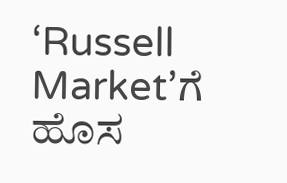‘Russell Market’ಗೆ ಹೊಸ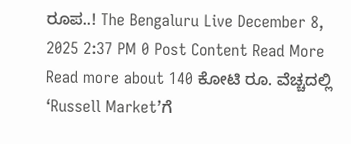ರೂಪ..! The Bengaluru Live December 8, 2025 2:37 PM 0 Post Content Read More Read more about 140 ಕೋಟಿ ರೂ. ವೆಚ್ಚದಲ್ಲಿ ‘Russell Market’ಗೆ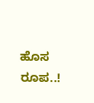ಹೊಸ ರೂಪ..!